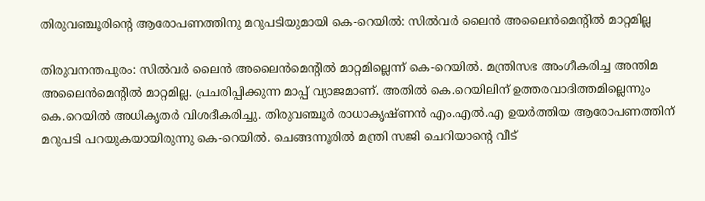തിരുവഞ്ചൂരിന്റെ ആരോപണത്തിനു മറുപടിയുമായി കെ-റെയില്‍: സില്‍വര്‍ ലൈന്‍ അലൈന്‍മെന്റില്‍ മാറ്റമില്ല

തിരുവനന്തപുരം: സില്‍വര്‍ ലൈന്‍ അലൈന്‍മെന്റില്‍ മാറ്റമില്ലെന്ന് കെ-റെയില്‍. മന്ത്രിസഭ അംഗീകരിച്ച അന്തിമ അലൈന്‍മെന്റില്‍ മാറ്റമില്ല. പ്രചരിപ്പിക്കുന്ന മാപ്പ് വ്യാജമാണ്. അതില്‍ കെ.റെയിലിന് ഉത്തരവാദിത്തമില്ലെന്നും കെ.റെയില്‍ അധികൃതര്‍ വിശദീകരിച്ചു. തിരുവഞ്ചൂര്‍ രാധാകൃഷ്ണന്‍ എം.എല്‍.എ ഉയര്‍ത്തിയ ആരോപണത്തിന് മറുപടി പറയുകയായിരുന്നു കെ-റെയില്‍. ചെങ്ങന്നൂരില്‍ മന്ത്രി സജി ചെറിയാന്റെ വീട്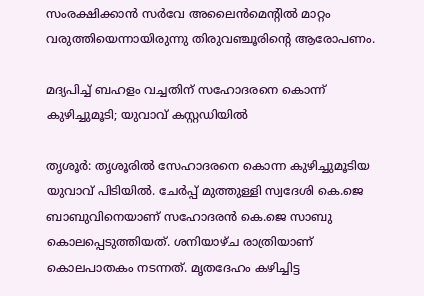സംരക്ഷിക്കാന്‍ സര്‍വേ അലൈന്‍മെന്റില്‍ മാറ്റം വരുത്തിയെന്നായിരുന്നു തിരുവഞ്ചൂരിന്റെ ആരോപണം.

മദ്യപിച്ച് ബഹളം വച്ചതിന് സഹോദരനെ കൊന്ന് കുഴിച്ചുമൂടി; യുവാവ് കസ്റ്റഡിയില്‍

തൃശൂര്‍: തൃശൂരില്‍ സേഹാദരനെ കൊന്ന കുഴിച്ചുമൂടിയ യുവാവ് പിടിയില്‍. ചേര്‍പ്പ് മുത്തുള്ളി സ്വദേശി കെ.ജെ ബാബുവിനെയാണ് സഹോദരന്‍ കെ.ജെ സാബു കൊലപ്പെടുത്തിയത്. ശനിയാഴ്ച രാത്രിയാണ് കൊലപാതകം നടന്നത്. മൃതദേഹം കഴിച്ചിട്ട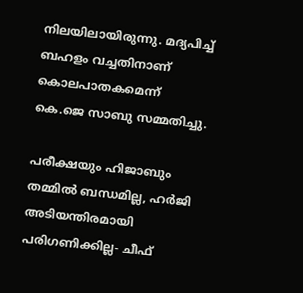നിലയിലായിരുന്നു. മദ്യപിച്ച് ബഹളം വച്ചതിനാണ് കൊലപാതകമെന്ന് കെ.ജെ സാബു സമ്മതിച്ചു.

പരീക്ഷയും ഹിജാബും തമ്മില്‍ ബന്ധമില്ല, ഹര്‍ജി അടിയന്തിരമായി പരിഗണിക്കില്ല- ചീഫ്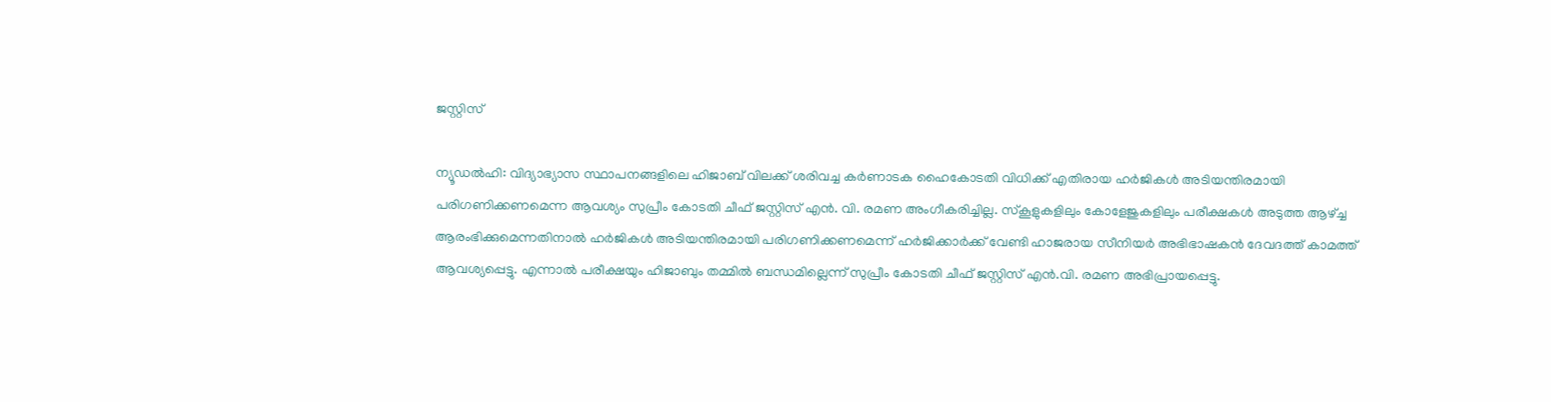ജസ്റ്റിസ്

ന്യൂഡല്‍ഹി: വിദ്യാഭ്യാസ സ്ഥാപനങ്ങളിലെ ഹിജാബ് വിലക്ക് ശരിവച്ച കര്‍ണാടക ഹൈകോടതി വിധിക്ക് എതിരായ ഹര്‍ജികള്‍ അടിയന്തിരമായി പരിഗണിക്കണമെന്ന ആവശ്യം സുപ്രീം കോടതി ചീഫ് ജസ്റ്റിസ് എന്‍. വി. രമണ അംഗീകരിച്ചില്ല. സ്‌കൂളുകളിലും കോളേജുകളിലും പരീക്ഷകള്‍ അടുത്ത ആഴ്ച്ച ആരംഭിക്കുമെന്നതിനാല്‍ ഹര്‍ജികള്‍ അടിയന്തിരമായി പരിഗണിക്കണമെന്ന് ഹര്‍ജിക്കാര്‍ക്ക് വേണ്ടി ഹാജരായ സീനിയര്‍ അഭിഭാഷകന്‍ ദേവദത്ത് കാമത്ത് ആവശ്യപ്പെട്ടു. എന്നാല്‍ പരീക്ഷയും ഹിജാബും തമ്മില്‍ ബന്ധമില്ലെന്ന് സുപ്രീം കോടതി ചീഫ് ജസ്റ്റിസ് എന്‍.വി. രമണ അഭിപ്രായപ്പെട്ടു.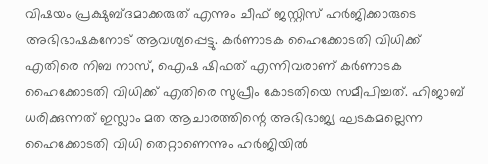വിഷയം പ്രക്ഷുബ്ദമാക്കരുത് എന്നും ചീഫ് ജസ്റ്റിസ് ഹര്‍ജിക്കാരുടെ അഭിഭാഷകനോട് ആവശ്യപ്പെട്ടു. കര്‍ണാടക ഹൈക്കോടതി വിധിക്ക് എതിരെ നിബ നാസ്, ഐഷ ഷിഫത് എന്നിവരാണ് കര്‍ണാടക ഹൈക്കോടതി വിധിക്ക് എതിരെ സുപ്രീം കോടതിയെ സമീപിച്ചത്. ഹിജാബ് ധരിക്കുന്നത് ഇസ്ലാം മത ആചാരത്തിന്റെ അഭിഭാജ്യ ഘടകമല്ലെന്ന ഹൈക്കോടതി വിധി തെറ്റാണെന്നും ഹര്‍ജിയില്‍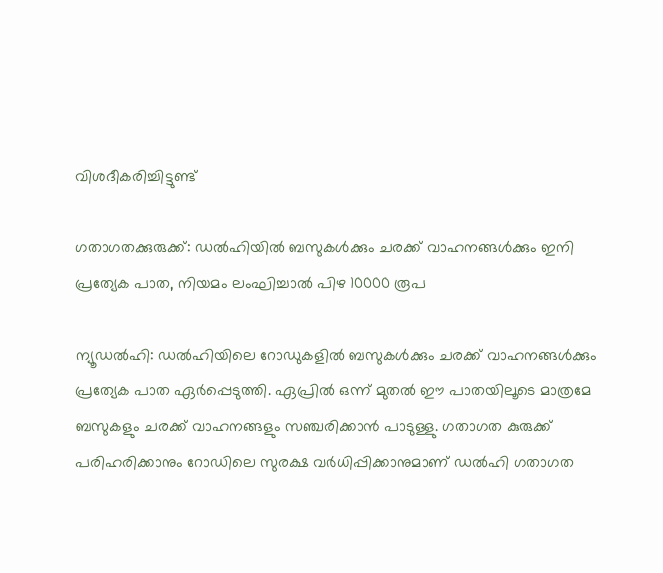വിശദീകരിച്ചിട്ടുണ്ട്

ഗതാഗതക്കുരുക്ക്: ഡല്‍ഹിയില്‍ ബസുകള്‍ക്കും ചരക്ക് വാഹനങ്ങള്‍ക്കും ഇനി പ്രത്യേക പാത, നിയമം ലംഘിച്ചാല്‍ പിഴ 10000 രൂപ

ന്യൂഡല്‍ഹി: ഡല്‍ഹിയിലെ റോഡുകളില്‍ ബസുകള്‍ക്കും ചരക്ക് വാഹനങ്ങള്‍ക്കും പ്രത്യേക പാത ഏര്‍പ്പെടുത്തി. ഏപ്രില്‍ ഒന്ന് മുതല്‍ ഈ പാതയിലൂടെ മാത്രമേ ബസുകളും ചരക്ക് വാഹനങ്ങളും സഞ്ചരിക്കാന്‍ പാടുള്ളു. ഗതാഗത കുരുക്ക് പരിഹരിക്കാനും റോഡിലെ സുരക്ഷ വര്‍ധിപ്പിക്കാനുമാണ് ഡല്‍ഹി ഗതാഗത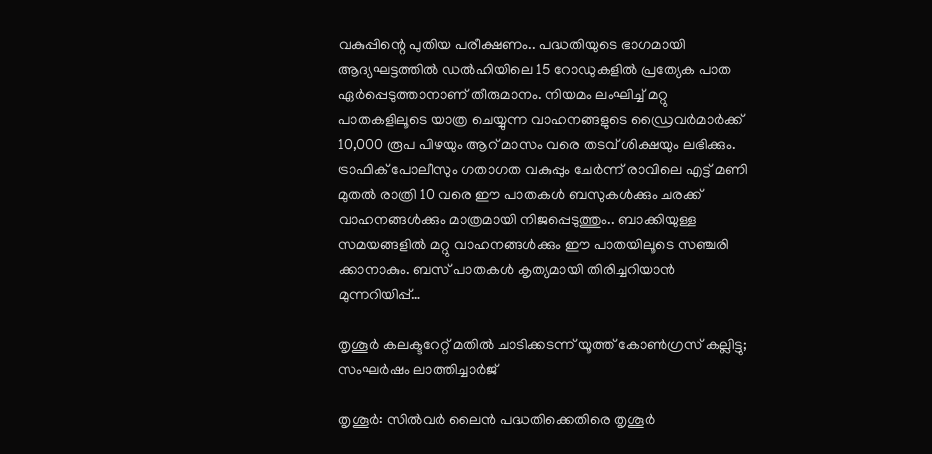വകുപ്പിന്റെ പുതിയ പരീക്ഷണം.. പദ്ധതിയുടെ ഭാഗമായി ആദ്യഘട്ടത്തില്‍ ഡല്‍ഹിയിലെ 15 റോഡുകളില്‍ പ്രത്യേക പാത ഏര്‍പ്പെടുത്താനാണ് തീരുമാനം. നിയമം ലംഘിച്ച് മറ്റു പാതകളിലൂടെ യാത്ര ചെയ്യുന്ന വാഹനങ്ങളുടെ ഡ്രൈവര്‍മാര്‍ക്ക് 10,000 രൂപ പിഴയും ആറ് മാസം വരെ തടവ് ശിക്ഷയും ലഭിക്കും. ട്രാഫിക് പോലീസും ഗതാഗത വകുപ്പും ചേര്‍ന്ന് രാവിലെ എട്ട് മണി മുതല്‍ രാത്രി 10 വരെ ഈ പാതകള്‍ ബസുകള്‍ക്കും ചരക്ക് വാഹനങ്ങള്‍ക്കും മാത്രമായി നിജപ്പെടുത്തും.. ബാക്കിയുള്ള സമയങ്ങളില്‍ മറ്റു വാഹനങ്ങള്‍ക്കും ഈ പാതയിലൂടെ സഞ്ചരി ക്കാനാകും. ബസ് പാതകള്‍ കൃത്യമായി തിരിച്ചറിയാന്‍ മുന്നറിയിപ്പ്…

തൃശൂര്‍ കലക്ടറേറ്റ് മതില്‍ ചാടിക്കടന്ന് യൂത്ത് കോണ്‍ഗ്രസ് കല്ലിട്ടു; സംഘര്‍ഷം ലാത്തിച്ചാര്‍ജ്

തൃശൂര്‍: സില്‍വര്‍ ലൈന്‍ പദ്ധതിക്കെതിരെ തൃശൂര്‍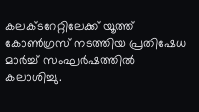കലക്ടറേറ്റിലേക്ക് യൂത്ത് കോണ്‍ഗ്രസ് നടത്തിയ പ്രതിഷേധ മാര്‍ച്ച് സംഘര്‍ഷത്തില്‍ കലാശിച്ചു.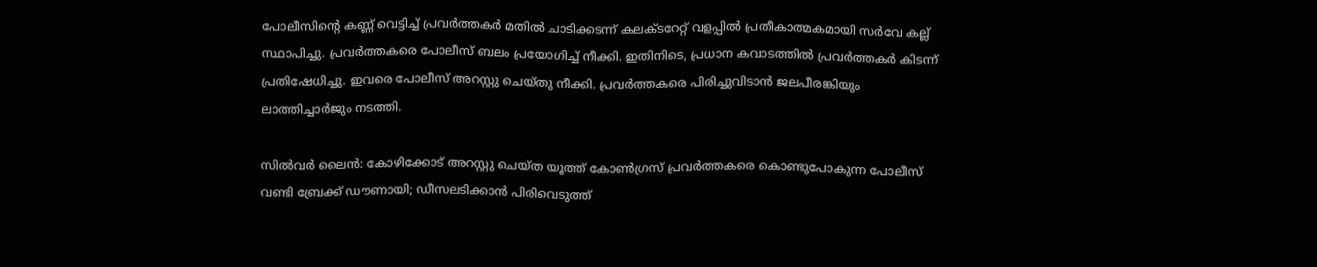പോലീസിന്റെ കണ്ണ് വെട്ടിച്ച് പ്രവര്‍ത്തകര്‍ മതില്‍ ചാടിക്കടന്ന് കലക്ടറേറ്റ് വളപ്പില്‍ പ്രതീകാത്മകമായി സര്‍വേ കല്ല് സ്ഥാപിച്ചു. പ്രവര്‍ത്തകരെ പോലീസ് ബലം പ്രയോഗിച്ച് നീക്കി. ഇതിനിടെ, പ്രധാന കവാടത്തില്‍ പ്രവര്‍ത്തകര്‍ കിടന്ന് പ്രതിഷേധിച്ചു. ഇവരെ പോലീസ് അറസ്റ്റു ചെയ്തു നീക്കി. പ്രവര്‍ത്തകരെ പിരിച്ചുവിടാന്‍ ജലപീരങ്കിയും ലാത്തിച്ചാര്‍ജും നടത്തി.

സില്‍വര്‍ ലൈന്‍: കോഴിക്കോട് അറസ്റ്റു ചെയ്ത യൂത്ത് കോണ്‍ഗ്രസ് പ്രവര്‍ത്തകരെ കൊണ്ടുപോകുന്ന പോലീസ് വണ്ടി ബ്രേക്ക് ഡൗണായി; ഡീസലടിക്കാന്‍ പിരിവെടുത്ത്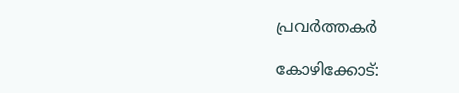പ്രവര്‍ത്തകര്‍

കോഴിക്കോട്: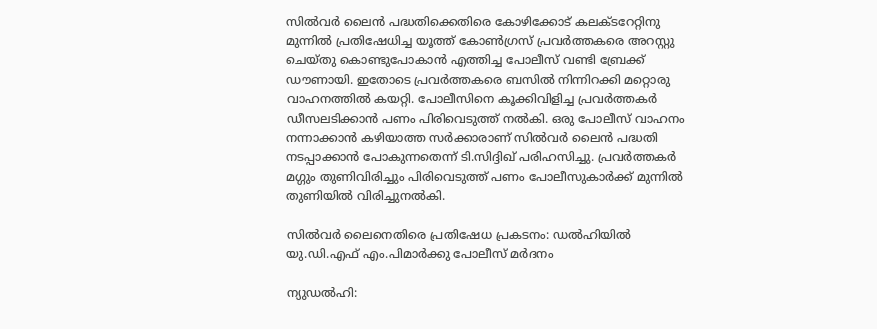സില്‍വര്‍ ലൈന്‍ പദ്ധതിക്കെതിരെ കോഴിക്കോട് കലക്ടറേറ്റിനു മുന്നില്‍ പ്രതിഷേധിച്ച യൂത്ത് കോണ്‍ഗ്രസ് പ്രവര്‍ത്തകരെ അറസ്റ്റു ചെയ്തു കൊണ്ടുപോകാന്‍ എത്തിച്ച പോലീസ് വണ്ടി ബ്രേക്ക് ഡൗണായി. ഇതോടെ പ്രവര്‍ത്തകരെ ബസില്‍ നിന്നിറക്കി മറ്റൊരു വാഹനത്തില്‍ കയറ്റി. പോലീസിനെ കൂക്കിവിളിച്ച പ്രവര്‍ത്തകര്‍ ഡീസലടിക്കാന്‍ പണം പിരിവെടുത്ത് നല്‍കി. ഒരു പോലീസ് വാഹനം നന്നാക്കാന്‍ കഴിയാത്ത സര്‍ക്കാരാണ് സില്‍വര്‍ ലൈന്‍ പദ്ധതി നടപ്പാക്കാന്‍ പോകുന്നതെന്ന് ടി.സിദ്ദിഖ് പരിഹസിച്ചു. പ്രവര്‍ത്തകര്‍ മഗ്ഗും തുണിവിരിച്ചും പിരിവെടുത്ത് പണം പോലീസുകാര്‍ക്ക് മുന്നില്‍ തുണിയില്‍ വിരിച്ചുനല്‍കി.

സില്‍വര്‍ ലൈനെതിരെ പ്രതിഷേധ പ്രകടനം: ഡല്‍ഹിയില്‍ യു.ഡി.എഫ് എം.പിമാര്‍ക്കു പോലീസ് മര്‍ദനം

ന്യുഡല്‍ഹി: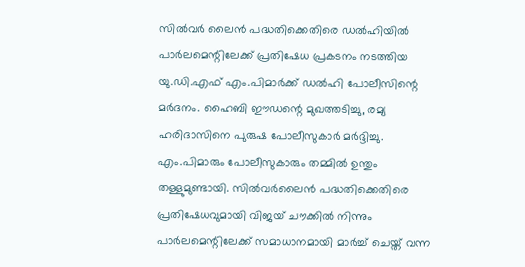സില്‍വര്‍ ലൈന്‍ പദ്ധതിക്കെതിരെ ഡല്‍ഹിയില്‍ പാര്‍ലമെന്റിലേക്ക് പ്രതിഷേധ പ്രകടനം നടത്തിയ യു.ഡി.എഫ് എം.പിമാര്‍ക്ക് ഡല്‍ഹി പോലീസിന്റെ മര്‍ദനം. ഹൈബി ഈഡന്റെ മുഖത്തടിച്ചു, രമ്യ ഹരിദാസിനെ പുരുഷ പോലീസുകാര്‍ മര്‍ദ്ദിച്ചു. എം.പിമാരും പോലീസുകാരും തമ്മില്‍ ഉന്തും തള്ളുമുണ്ടായി. സില്‍വര്‍ലൈന്‍ പദ്ധതിക്കെതിരെ പ്രതിഷേധവുമായി വിജയ് ചൗക്കില്‍ നിന്നും പാര്‍ലമെന്റിലേക്ക് സമാധാനമായി മാര്‍ച്ച് ചെയ്ത് വന്ന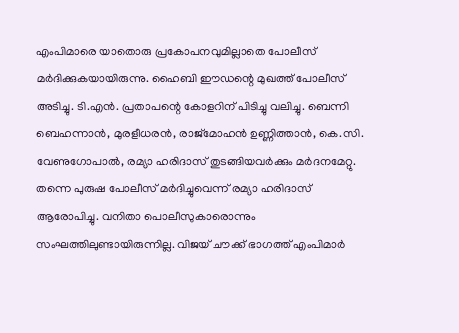എംപിമാരെ യാതൊരു പ്രകോപനവുമില്ലാതെ പോലീസ് മര്‍ദിക്കുകയായിരുന്നു. ഹൈബി ഈഡന്റെ മുഖത്ത് പോലീസ് അടിച്ചു. ടി.എന്‍. പ്രതാപന്റെ കോളറിന് പിടിച്ചു വലിച്ചു. ബെന്നി ബെഹന്നാന്‍, മുരളീധരന്‍, രാജ്‌മോഹന്‍ ഉണ്ണിത്താന്‍, കെ.സി. വേണുഗോപാല്‍, രമ്യാ ഹരിദാസ് തുടങ്ങിയവര്‍ക്കും മര്‍ദനമേറ്റു. തന്നെ പുരുഷ പോലീസ് മര്‍ദിച്ചുവെന്ന് രമ്യാ ഹരിദാസ് ആരോപിച്ചു. വനിതാ പൊലീസുകാരൊന്നും സംഘത്തിലുണ്ടായിരുന്നില്ല. വിജയ് ചൗക്ക് ഭാഗത്ത് എംപിമാര്‍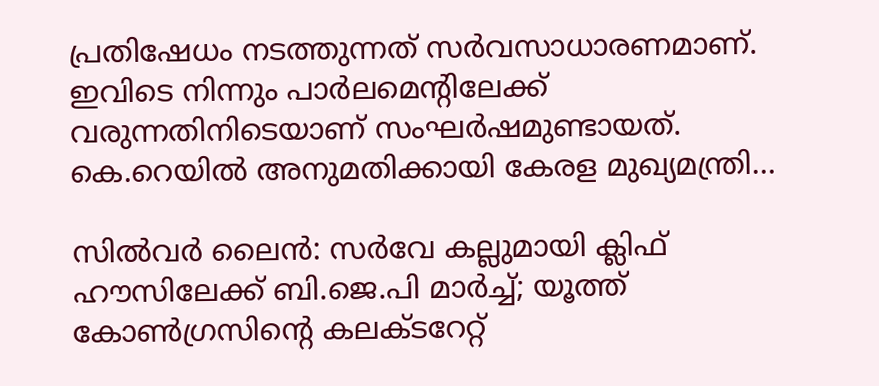പ്രതിഷേധം നടത്തുന്നത് സര്‍വസാധാരണമാണ്. ഇവിടെ നിന്നും പാര്‍ലമെന്റിലേക്ക് വരുന്നതിനിടെയാണ് സംഘര്‍ഷമുണ്ടായത്. കെ.റെയില്‍ അനുമതിക്കായി കേരള മുഖ്യമന്ത്രി…

സില്‍വര്‍ ലൈന്‍: സര്‍വേ കല്ലുമായി ക്ലിഫ് ഹൗസിലേക്ക് ബി.ജെ.പി മാര്‍ച്ച്; യൂത്ത് കോണ്‍ഗ്രസിന്റെ കലക്ടറേറ്റ്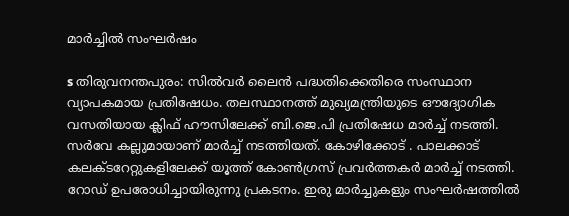മാര്‍ച്ചില്‍ സംഘര്‍ഷം

s തിരുവനന്തപുരം: സില്‍വര്‍ ലൈന്‍ പദ്ധതിക്കെതിരെ സംസ്ഥാന വ്യാപകമായ പ്രതിഷേധം. തലസ്ഥാനത്ത് മുഖ്യമന്ത്രിയുടെ ഔദ്യോഗിക വസതിയായ ക്ലിഫ് ഹൗസിലേക്ക് ബി.ജെ.പി പ്രതിഷേധ മാര്‍ച്ച് നടത്തി. സര്‍വേ കല്ലുമായാണ് മാര്‍ച്ച് നടത്തിയത്. കോഴിക്കോട് . പാലക്കാട് കലക്ടറേറ്റുകളിലേക്ക് യൂത്ത് കോണ്‍ഗ്രസ് പ്രവര്‍ത്തകര്‍ മാര്‍ച്ച് നടത്തി. റോഡ് ഉപരോധിച്ചായിരുന്നു പ്രകടനം. ഇരു മാര്‍ച്ചുകളും സംഘര്‍ഷത്തില്‍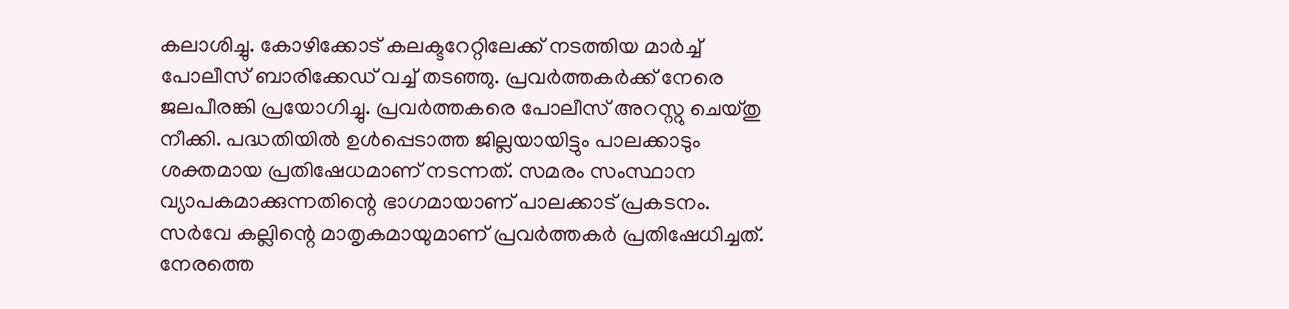കലാശിച്ചു. കോഴിക്കോട് കലക്ടറേറ്റിലേക്ക് നടത്തിയ മാര്‍ച്ച് പോലീസ് ബാരിക്കേഡ് വച്ച് തടഞ്ഞു. പ്രവര്‍ത്തകര്‍ക്ക് നേരെ ജലപീരങ്കി പ്രയോഗിച്ചു. പ്രവര്‍ത്തകരെ പോലീസ് അറസ്റ്റു ചെയ്തു നീക്കി. പദ്ധതിയില്‍ ഉള്‍പ്പെടാത്ത ജില്ലയായിട്ടും പാലക്കാടും ശക്തമായ പ്രതിഷേധമാണ് നടന്നത്. സമരം സംസ്ഥാന വ്യാപകമാക്കുന്നതിന്റെ ഭാഗമായാണ് പാലക്കാട് പ്രകടനം. സര്‍വേ കല്ലിന്റെ മാതൃകമായുമാണ് പ്രവര്‍ത്തകര്‍ പ്രതിഷേധിച്ചത്. നേരത്തെ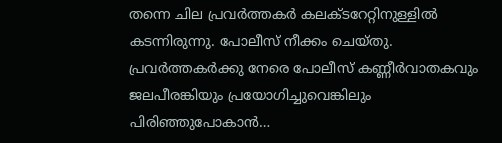തന്നെ ചില പ്രവര്‍ത്തകര്‍ കലക്ടറേറ്റിനുള്ളില്‍ കടന്നിരുന്നു. പോലീസ് നീക്കം ചെയ്തു. പ്രവര്‍ത്തകര്‍ക്കു നേരെ പോലീസ് കണ്ണീര്‍വാതകവും ജലപീരങ്കിയും പ്രയോഗിച്ചുവെങ്കിലും പിരിഞ്ഞുപോകാന്‍…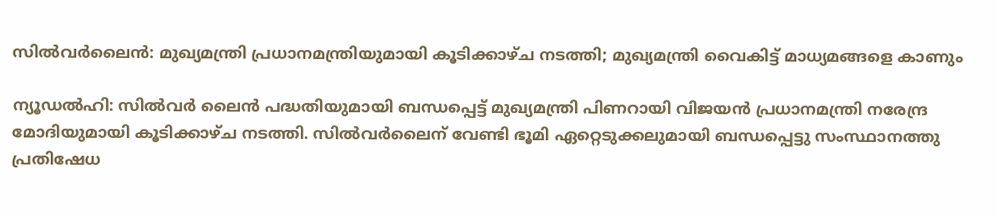സില്‍വര്‍ലൈന്‍: മുഖ്യമന്ത്രി പ്രധാനമന്ത്രിയുമായി കൂടിക്കാഴ്ച നടത്തി; മുഖ്യമന്ത്രി വൈകിട്ട് മാധ്യമങ്ങളെ കാണും

ന്യൂഡല്‍ഹി: സില്‍വര്‍ ലൈന്‍ പദ്ധതിയുമായി ബന്ധപ്പെട്ട് മുഖ്യമന്ത്രി പിണറായി വിജയന്‍ പ്രധാനമന്ത്രി നരേന്ദ്ര മോദിയുമായി കൂടിക്കാഴ്ച നടത്തി. സില്‍വര്‍ലൈന് വേണ്ടി ഭൂമി ഏറ്റെടുക്കലുമായി ബന്ധപ്പെട്ടു സംസ്ഥാനത്തു പ്രതിഷേധ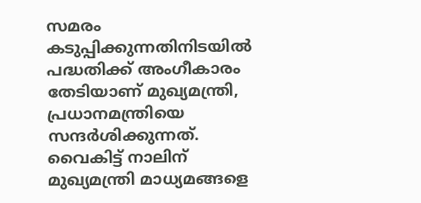സമരം കടുപ്പിക്കുന്നതിനിടയില്‍ പദ്ധതിക്ക് അംഗീകാരം തേടിയാണ് മുഖ്യമന്ത്രി, പ്രധാനമന്ത്രിയെ സന്ദര്‍ശിക്കുന്നത്. വൈകിട്ട് നാലിന് മുഖ്യമന്ത്രി മാധ്യമങ്ങളെ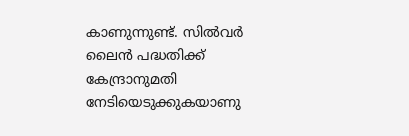കാണുന്നുണ്ട്. സില്‍വര്‍ ലൈന്‍ പദ്ധതിക്ക് കേന്ദ്രാനുമതി നേടിയെടുക്കുകയാണു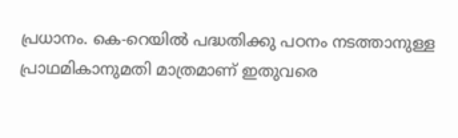പ്രധാനം. കെ-റെയില്‍ പദ്ധതിക്കു പഠനം നടത്താനുള്ള പ്രാഥമികാനുമതി മാത്രമാണ് ഇതുവരെ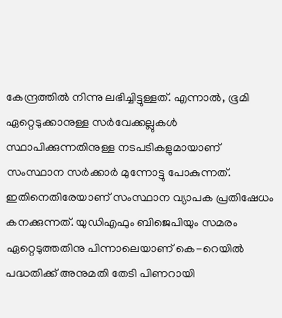കേന്ദ്രത്തില്‍ നിന്നു ലഭിച്ചിട്ടുള്ളത്. എന്നാല്‍, ഭൂമി ഏറ്റെടുക്കാനുള്ള സര്‍വേക്കല്ലുകള്‍ സ്ഥാപിക്കുന്നതിനുള്ള നടപടികളുമായാണ് സംസ്ഥാന സര്‍ക്കാര്‍ മുന്നോട്ടു പോകുന്നത്. ഇതിനെതിരേയാണ് സംസ്ഥാന വ്യാപക പ്രതിഷേധം കനക്കുന്നത്. യുഡിഎഫും ബിജെപിയും സമരം ഏറ്റെടുത്തതിനു പിന്നാലെയാണ് കെ-റെയില്‍ പദ്ധതിക്ക് അനുമതി തേടി പിണറായി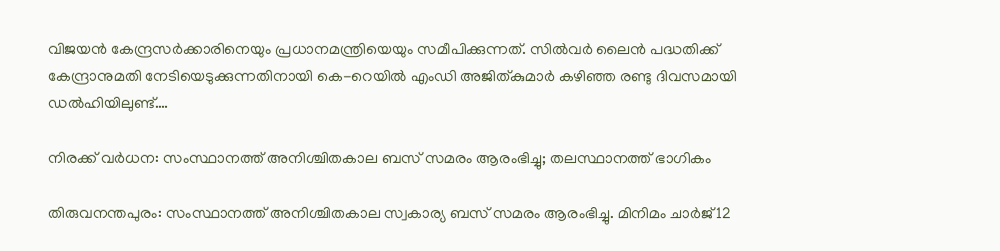വിജയന്‍ കേന്ദ്രസര്‍ക്കാരിനെയും പ്രധാനമന്ത്രിയെയും സമീപിക്കുന്നത്. സില്‍വര്‍ ലൈന്‍ പദ്ധതിക്ക് കേന്ദ്രാനുമതി നേടിയെടുക്കുന്നതിനായി കെ-റെയില്‍ എംഡി അജിത്കുമാര്‍ കഴിഞ്ഞ രണ്ടു ദിവസമായി ഡല്‍ഹിയിലുണ്ട്.…

നിരക്ക് വര്‍ധന: സംസ്ഥാനത്ത് അനിശ്ചിതകാല ബസ് സമരം ആരംഭിച്ചു; തലസ്ഥാനത്ത് ഭാഗികം

തിരുവനന്തപുരം: സംസ്ഥാനത്ത് അനിശ്ചിതകാല സ്വകാര്യ ബസ് സമരം ആരംഭിച്ചു. മിനിമം ചാര്‍ജ് 12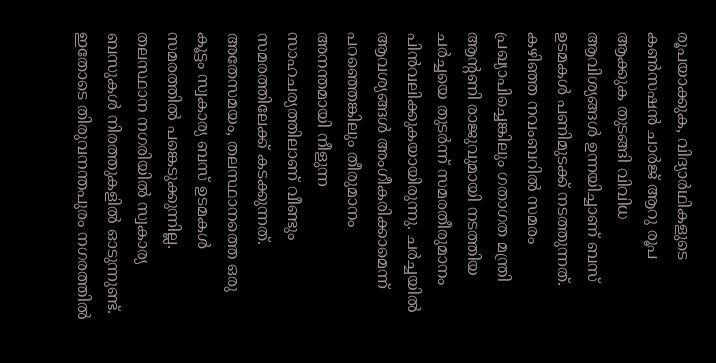രൂപയാക്കുക, വിദ്യാര്‍ഥികളുടെ കണ്‍സഷന്‍ ചാര്‍ജ് ആറു രൂപ ആക്കുക തുടങ്ങി വിവിധ ആവിശ്യങ്ങള്‍ ഉന്നയിച്ചാണ് ബസ് ഉടമകള്‍ പണിമുടക്ക് നടത്തുന്നത്. കഴിഞ്ഞ നവംബറില്‍ സമരം പ്രഖ്യാപിച്ചെങ്കിലും ഗതാഗത മന്ത്രി ആന്റണി രാജുവുമായി നടത്തിയ ചര്‍ച്ചയെ തുടര്‍ന്ന് സമരതീരുമാനം പിന്‍വലിക്കുകയായിരുന്നു. ചര്‍ച്ചയില്‍ ആവശ്യങ്ങള്‍ അംഗീകരിക്കാമെന്ന് പറഞ്ഞെങ്കിലും തീരുമാനം അനന്തമായി നീളുന്ന സാഹചര്യത്തിലാണ് വീണ്ടും സമരത്തിലേക്ക് കടക്കുന്നത്. അതേസമയം, തലസ്ഥാനത്തെ ഒരു കൂട്ടം സ്വകാര്യ ബസ് ഉടമകള്‍ സമരത്തില്‍ പങ്കെടുക്കുന്നില്ല. തലസ്ഥാന നഗരിയില്‍ സ്വകാര്യ ബസുകള്‍ നിരത്തുകളില്‍ ഓടുന്നുണ്ട്. ഇതോടെ തിരുവനന്തപുരം നഗരത്തില്‍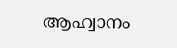ആഹ്വാനം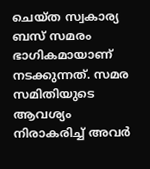ചെയ്ത സ്വകാര്യ ബസ് സമരം ഭാഗികമായാണ് നടക്കുന്നത്. സമര സമിതിയുടെ ആവശ്യം നിരാകരിച്ച് അവര്‍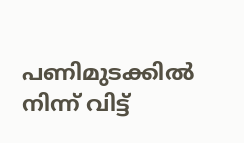പണിമുടക്കില്‍ നിന്ന് വിട്ട്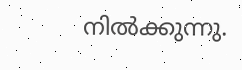നില്‍ക്കുന്നു.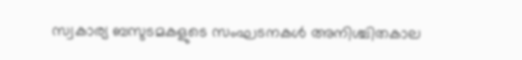സ്വകാര്യ ബസുടമകളുടെ സംഘടനകള്‍ അനിശ്ചിതകാല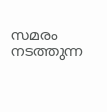സമരം നടത്തുന്ന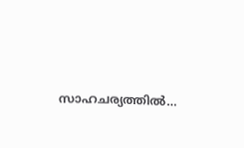സാഹചര്യത്തില്‍…